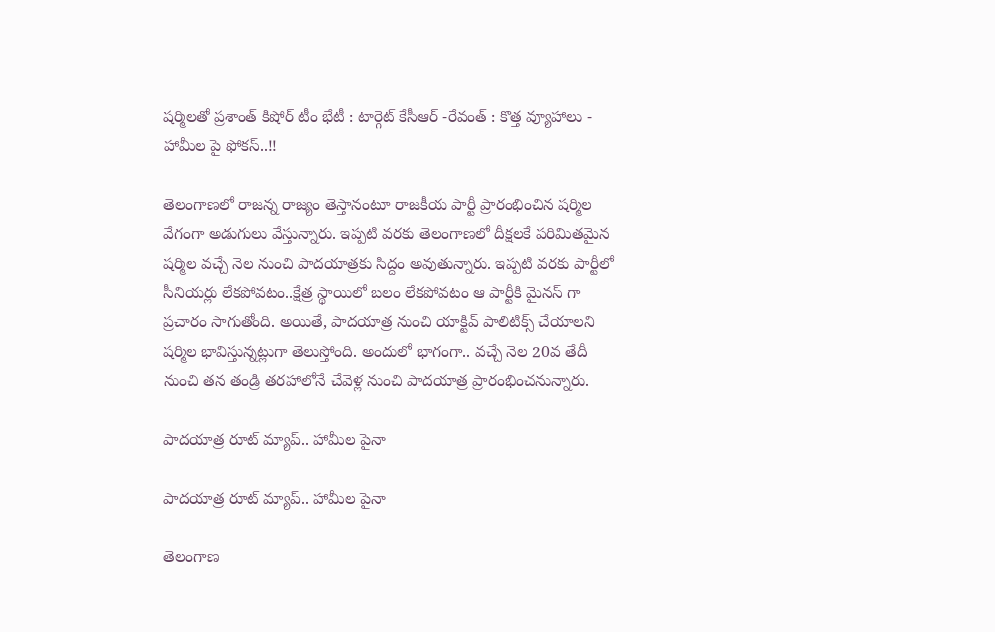షర్మిలతో ప్రశాంత్ కిషోర్ టీం భేటీ : టార్గెట్ కేసీఆర్ -రేవంత్ : కొత్త వ్యూహాలు - హామీల పై ఫోకస్..!!

తెలంగాణలో రాజన్న రాజ్యం తెస్తానంటూ రాజకీయ పార్టీ ప్రారంభించిన షర్మిల వేగంగా అడుగులు వేస్తున్నారు. ఇప్పటి వరకు తెలంగాణలో దీక్షలకే పరిమితమైన షర్మిల వచ్చే నెల నుంచి పాదయాత్రకు సిద్దం అవుతున్నారు. ఇప్పటి వరకు పార్టీలో సీనియర్లు లేకపోవటం..క్షేత్ర స్థాయిలో బలం లేకపోవటం ఆ పార్టీకి మైనస్ గా ప్రచారం సాగుతోంది. అయితే, పాదయాత్ర నుంచి యాక్టివ్ పాలిటిక్స్ చేయాలని షర్మిల భావిస్తున్నట్లుగా తెలుస్తోంది. అందులో భాగంగా.. వచ్చే నెల 20వ తేదీ నుంచి తన తండ్రి తరహాలోనే చేవెళ్ల నుంచి పాదయాత్ర ప్రారంభించనున్నారు.

పాదయాత్ర రూట్ మ్యాప్.. హామీల పైనా

పాదయాత్ర రూట్ మ్యాప్.. హామీల పైనా

తెలంగాణ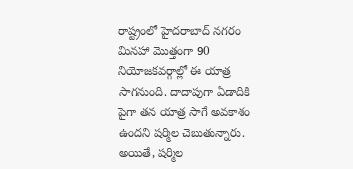రాష్ట్రంలో హైదరాబాద్ నగరం మినహా మొత్తంగా 90 నియోజకవర్గాల్లో ఈ యాత్ర సాగనుంది. దాదాపుగా ఏడాదికి పైగా తన యాత్ర సాగే అవకాశం ఉందని షర్మిల చెబుతున్నారు. అయితే, షర్మిల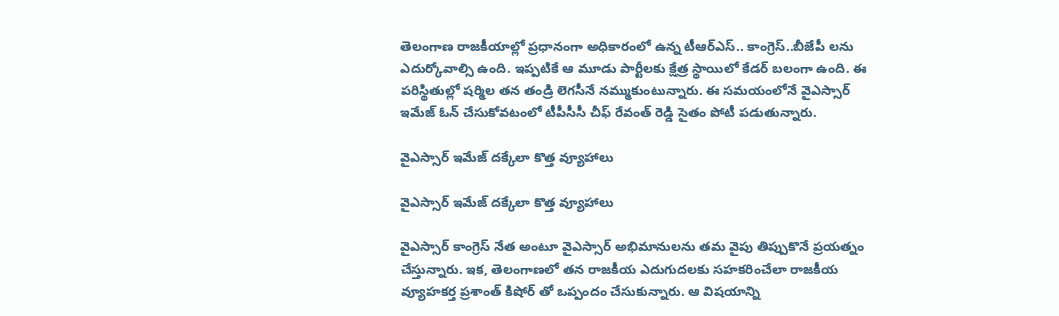తెలంగాణ రాజకీయాల్లో ప్రధానంగా అధికారంలో ఉన్న టీఆర్ఎస్.. కాంగ్రెస్..బీజేపీ లను ఎదుర్కోవాల్సి ఉంది. ఇప్పటికే ఆ మూడు పార్టీలకు క్షేత్ర స్థాయిలో కేడర్ బలంగా ఉంది. ఈ పరిస్థితుల్లో షర్మిల తన తండ్రి లెగసీనే నమ్ముకుంటున్నారు. ఈ సమయంలోనే వైఎస్సార్ ఇమేజ్ ఓన్ చేసుకోవటంలో టీపీసీసీ చీఫ్ రేవంత్ రెడ్డి సైతం పోటీ పడుతున్నారు.

వైఎస్సార్ ఇమేజ్ దక్కేలా కొత్త వ్యూహాలు

వైఎస్సార్ ఇమేజ్ దక్కేలా కొత్త వ్యూహాలు

వైఎస్సార్ కాంగ్రెస్ నేత అంటూ వైఎస్సార్ అభిమానులను తమ వైపు తిప్పుకొనే ప్రయత్నం చేస్తున్నారు. ఇక, తెలంగాణలో తన రాజకీయ ఎదుగుదలకు సహకరించేలా రాజకీయ వ్యూహకర్త ప్రశాంత్ కిషోర్ తో ఒప్పందం చేసుకున్నారు. ఆ విషయాన్ని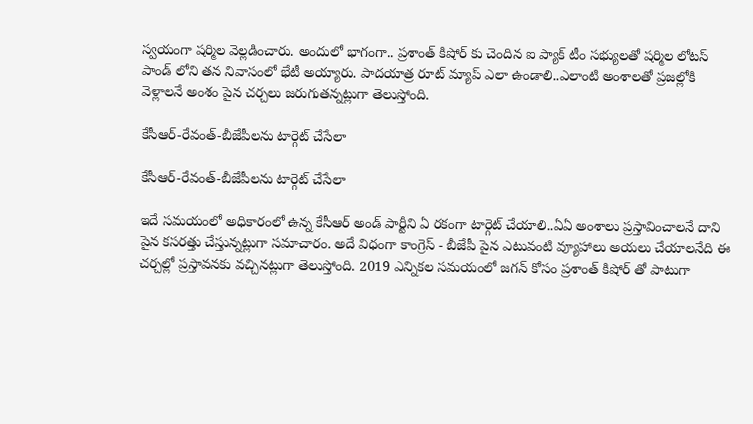స్వయంగా షర్మిల వెల్లడించారు. అందులో భాగంగా.. ప్రశాంత్ కిషోర్ కు చెందిన ఐ ప్యాక్ టీం సభ్యులతో షర్మిల లోటస్ పాండ్ లోని తన నివాసంలో భేటీ అయ్యారు. పాదయాత్ర రూట్ మ్యాప్ ఎలా ఉండాలి..ఎలాంటి అంశాలతో ప్రజల్లోకి వెళ్లాలనే అంశం పైన చర్చలు జరుగుతన్నట్లుగా తెలుస్తోంది.

కేసీఆర్-రేవంత్-బీజేపీలను టార్గెట్ చేసేలా

కేసీఆర్-రేవంత్-బీజేపీలను టార్గెట్ చేసేలా

ఇదే సమయంలో అధికారంలో ఉన్న కేసీఆర్ అండ్ పార్టీని ఏ రకంగా టార్గెట్ చేయాలి..ఏఏ అంశాలు ప్రస్తావించాలనే దాని పైన కసరత్తు చేస్తున్నట్లుగా సమాచారం. అదే విధంగా కాంగ్రెస్ - బీజేపీ పైన ఎటువంటి వ్యూహాలు అయలు చేయాలనేది ఈ చర్చల్లో ప్రస్తావనకు వచ్చినట్లుగా తెలుస్తోంది. 2019 ఎన్నికల సమయంలో జగన్ కోసం ప్రశాంత్ కిషోర్ తో పాటుగా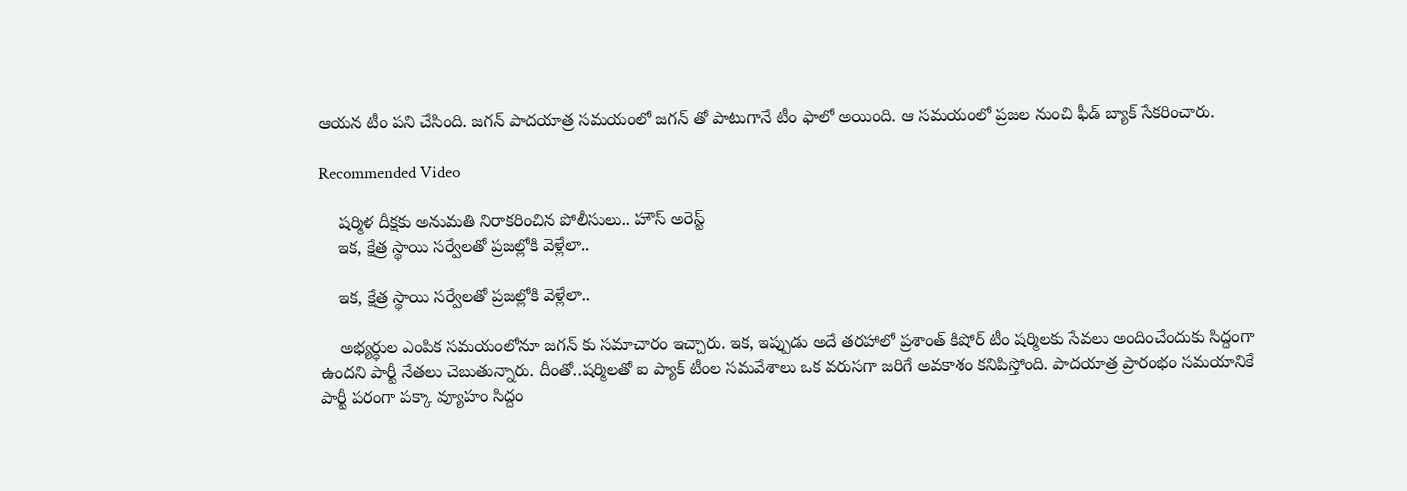ఆయన టీం పని చేసింది. జగన్ పాదయాత్ర సమయంలో జగన్ తో పాటుగానే టీం ఫాలో అయింది. ఆ సమయంలో ప్రజల నుంచి ఫీడ్ బ్యాక్ సేకరించారు.

Recommended Video

    షర్మిళ దీక్షకు అనుమతి నిరాకరించిన పోలీసులు.. హౌస్ అరెస్ట్
    ఇక, క్షేత్ర స్థాయి సర్వేలతో ప్రజల్లోకి వెళ్లేలా..

    ఇక, క్షేత్ర స్థాయి సర్వేలతో ప్రజల్లోకి వెళ్లేలా..

    అభ్యర్ధుల ఎంపిక సమయంలోనూ జగన్ కు సమాచారం ఇచ్చారు. ఇక, ఇప్పుడు అదే తరహాలో ప్రశాంత్ కిషోర్ టీం షర్మిలకు సేవలు అందించేందుకు సిద్దంగా ఉందని పార్టీ నేతలు చెబుతున్నారు. దీంతో..షర్మిలతో ఐ ప్యాక్ టీంల సమవేశాలు ఒక వరుసగా జరిగే అవకాశం కనిపిస్తోంది. పాదయాత్ర ప్రారంభం సమయానికే పార్టీ పరంగా పక్కా వ్యూహం సిద్దం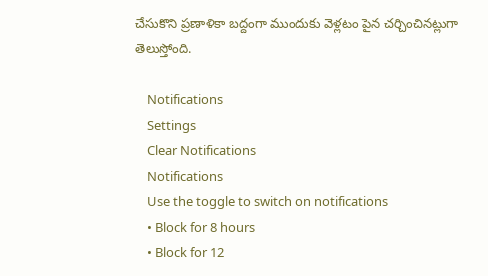చేసుకొని ప్రణాళికా బద్దంగా ముందుకు వెళ్లటం పైన చర్చించినట్లుగా తెలుస్తోంది.

    Notifications
    Settings
    Clear Notifications
    Notifications
    Use the toggle to switch on notifications
    • Block for 8 hours
    • Block for 12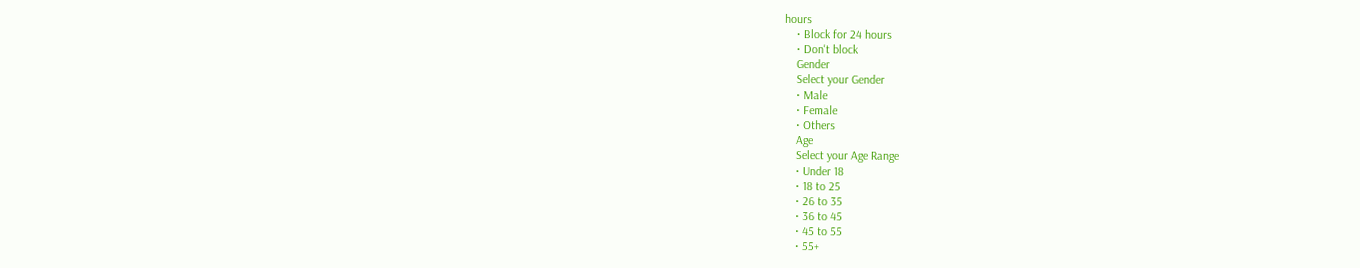hours
    • Block for 24 hours
    • Don't block
    Gender
    Select your Gender
    • Male
    • Female
    • Others
    Age
    Select your Age Range
    • Under 18
    • 18 to 25
    • 26 to 35
    • 36 to 45
    • 45 to 55
    • 55+